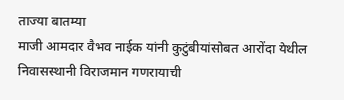ताज्या बातम्या
माजी आमदार वैभव नाईक यांनी कुटुंबीयांसोबत आरोंदा येथील निवासस्थानी विराजमान गणरायाची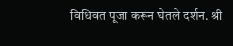विधिवत पूजा करून घेतले दर्शन. श्री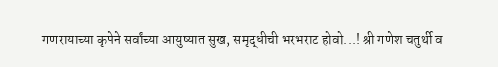गणरायाच्या कृपेने सर्वांच्या आयुष्यात सुख, समृद्धीची भरभराट होवो...! श्री गणेश चतुर्थी व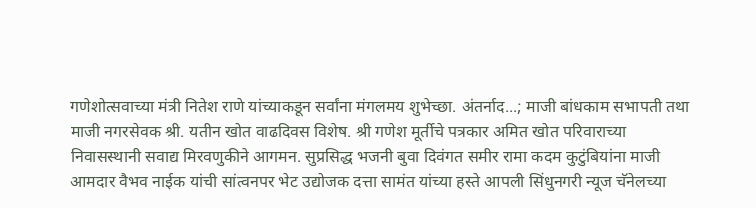गणेशोत्सवाच्या मंत्री नितेश राणे यांच्याकडून सर्वांना मंगलमय शुभेच्छा. अंतर्नाद...; माजी बांधकाम सभापती तथा माजी नगरसेवक श्री. यतीन खोत वाढदिवस विशेष. श्री गणेश मूर्तीचे पत्रकार अमित खोत परिवाराच्या निवासस्थानी सवाद्य मिरवणुकीने आगमन. सुप्रसिद्ध भजनी बुवा दिवंगत समीर रामा कदम कुटुंबियांना माजी आमदार वैभव नाईक यांची सांत्वनपर भेट उद्योजक दत्ता सामंत यांच्या हस्ते आपली सिंधुनगरी न्यूज चॅनेलच्या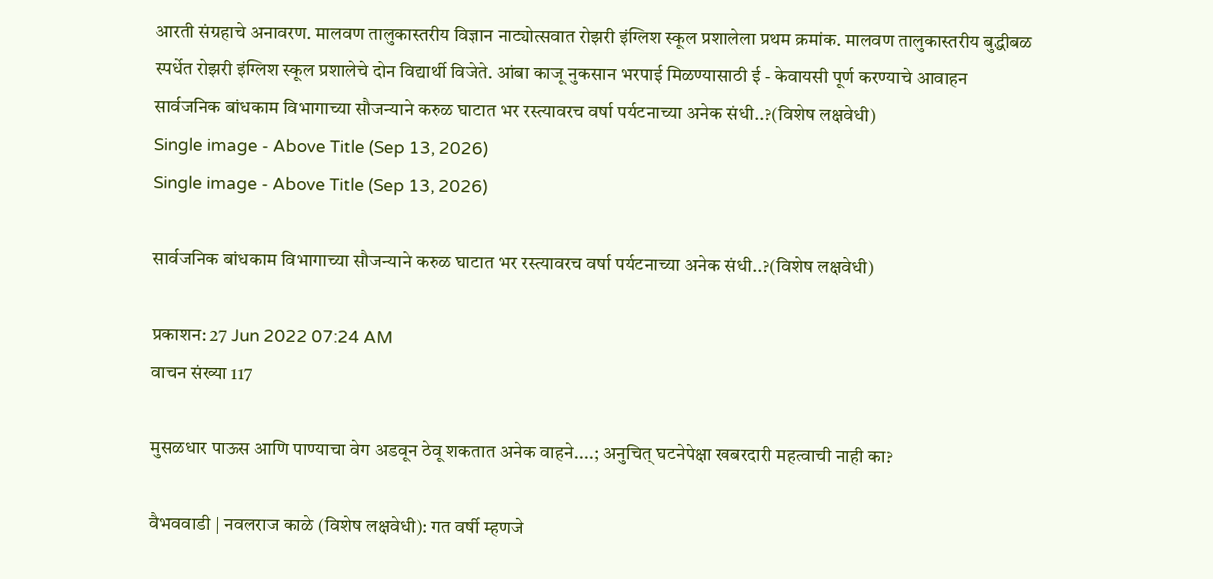आरती संग्रहाचे अनावरण. मालवण तालुकास्तरीय विज्ञान नाट्योत्सवात रोझरी इंग्लिश स्कूल प्रशालेला प्रथम क्रमांक. मालवण तालुकास्तरीय बुद्धीबळ स्पर्धेत रोझरी इंग्लिश स्कूल प्रशालेचे दोन विद्यार्थी विजेते. आंबा काजू नुकसान भरपाई मिळण्यासाठी ई - केवायसी पूर्ण करण्याचे आवाहन
सार्वजनिक बांधकाम विभागाच्या सौजन्याने करुळ घाटात भर रस्त्यावरच वर्षा पर्यटनाच्या अनेक संधी..?(विशेष लक्षवेधी)
Single image - Above Title (Sep 13, 2026)
Single image - Above Title (Sep 13, 2026)

सार्वजनिक बांधकाम विभागाच्या सौजन्याने करुळ घाटात भर रस्त्यावरच वर्षा पर्यटनाच्या अनेक संधी..?(विशेष लक्षवेधी)

प्रकाशन: 27 Jun 2022 07:24 AM
वाचन संख्या 117

मुसळधार पाऊस आणि पाण्याचा वेग अडवून ठेवू शकतात अनेक वाहने....; अनुचित् घटनेपेक्षा खबरदारी महत्वाची नाही का?

वैभववाडी | नवलराज काळे (विशेष लक्षवेधी): गत वर्षी म्हणजे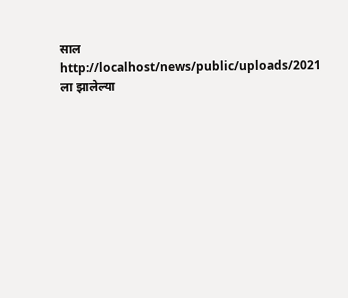साल http://localhost/news/public/uploads/2021 ला झालेल्या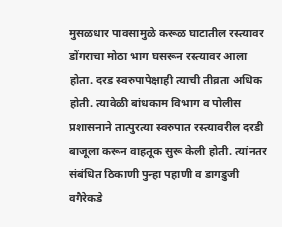मुसळधार पावसामुळे करूळ घाटातील रस्त्यावर डोंगराचा मोठा भाग घसरून रस्त्यावर आला होता. दरड स्वरुपापेक्षाही त्याची तीव्रता अधिक होती. त्यावेळी बांधकाम विभाग व पोलीस प्रशासनाने तात्पुरत्या स्वरुपात रस्त्यावरील दरडी बाजूला करून वाहतूक सुरू केली होती. त्यांनतर संबंधित ठिकाणी पुन्हा पहाणी व डागडुजी वगैरेकडे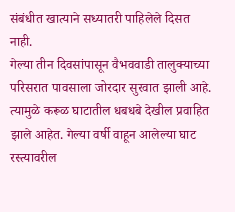संबंधीत खात्याने सध्यातरी पाहिलेले दिसत नाही.
गेल्या तीन दिवसांपासून वैभववाडी तालुक्याच्या परिसरात पावसाला जोरदार सुरवात झाली आहे. त्यामुळे करूळ घाटातील धबधबे देखील प्रवाहित झाले आहेत. गेल्या वर्षी वाहून आलेल्या घाट रस्त्यावरील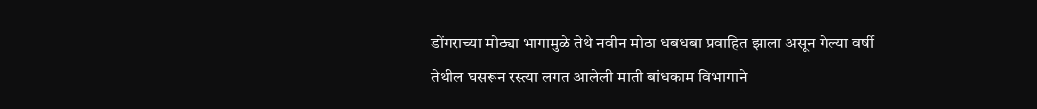डोंगराच्या मोठ्या भागामुळे तेथे नवीन मोठा धबधबा प्रवाहित झाला असून गेल्या वर्षी तेथील घसरून रस्त्या लगत आलेली माती बांधकाम विभागाने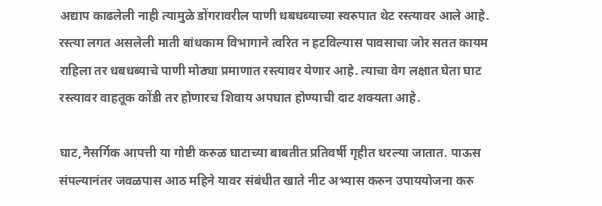अद्याप काढलेली नाही त्यामुळे डोंगरावरील पाणी धबधब्याच्या स्वरुपात थेट रस्त्यावर आले आहे. रस्त्या लगत असलेली माती बांधकाम विभागाने त्वरित न हटविल्यास पावसाचा जोर सतत कायम राहिला तर धबधब्याचे पाणी मोठ्या प्रमाणात रस्त्यावर येणार आहे. त्याचा वेग लक्षात घेता घाट रस्त्यावर वाहतूक कोंडी तर होणारच शिवाय अपघात होण्याची दाट शक्यता आहे.

घाट,नैसर्गिक आपत्ती या गोष्टी करुळ घाटाच्या बाबतीत प्रतिवर्षी गृहीत धरल्या जातात. पाऊस संपल्यानंतर जवळपास आठ महिने यावर संबंधीत खाते नीट अभ्यास करुन उपाययोजना करु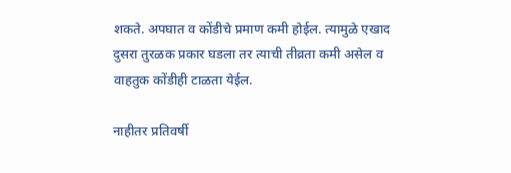शकते. अपघात व कोंडीचे प्रमाण कमी होईल. त्यामुळे एखाद दुसरा तुरळक प्रकार घडला तर त्याची तीव्रता कमी असेल व वाहतुक कोंडीही टाळता येईल.

नाहीतर प्रतिवर्षी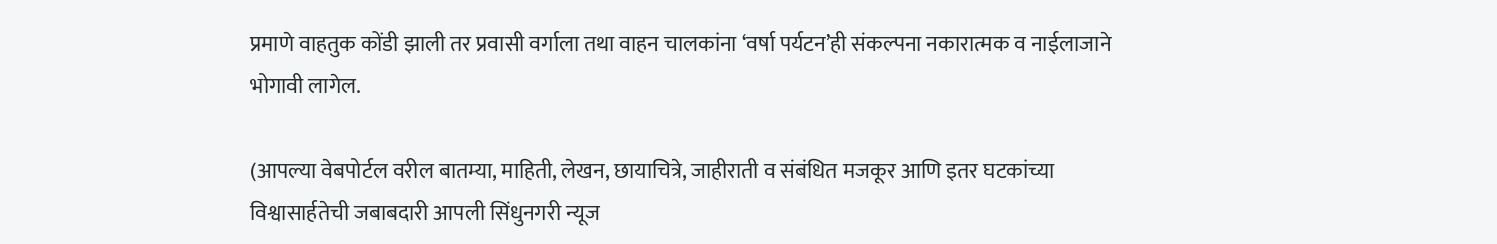प्रमाणे वाहतुक कोंडी झाली तर प्रवासी वर्गाला तथा वाहन चालकांना ‘वर्षा पर्यटन’ही संकल्पना नकारात्मक व नाईलाजाने भोगावी लागेल.

(आपल्या वेबपोर्टल वरील बातम्या, माहिती, लेखन, छायाचित्रे, जाहीराती व संबंधित मजकूर आणि इतर घटकांच्या विश्वासार्हतेची जबाबदारी आपली सिंधुनगरी न्यूज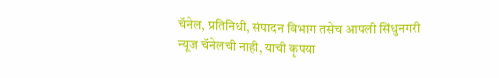चॅनेल, प्रतिनिधी, संपादन विभाग तसेच आपली सिंधुनगरी न्यूज चॅनेलची नाही, याची कृपया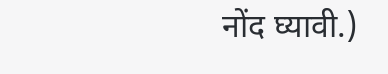नोंद घ्यावी.)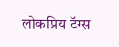लोकप्रिय टॅग्स